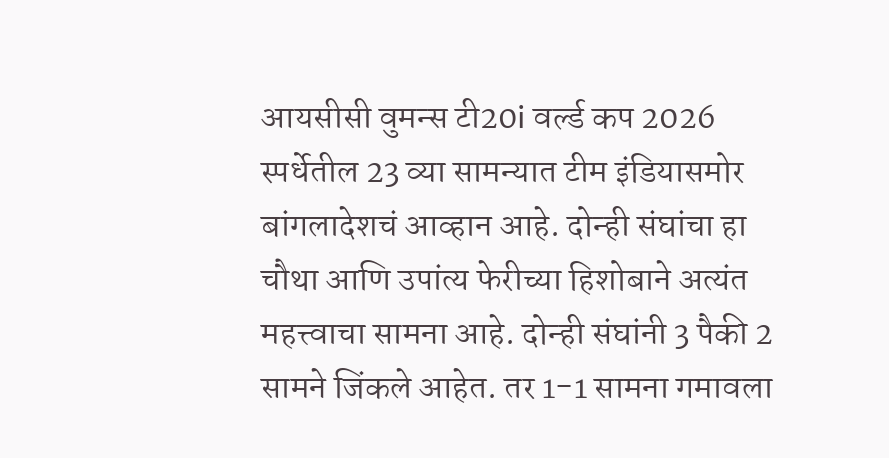आयसीसी वुमन्स टी20i वर्ल्ड कप 2026 स्पर्धेतील 23 व्या सामन्यात टीम इंडियासमोर बांगलादेशचं आव्हान आहे. दोन्ही संघांचा हा चौथा आणि उपांत्य फेरीच्या हिशोबाने अत्यंत महत्त्वाचा सामना आहे. दोन्ही संघांनी 3 पैकी 2 सामने जिंकले आहेत. तर 1-1 सामना गमावला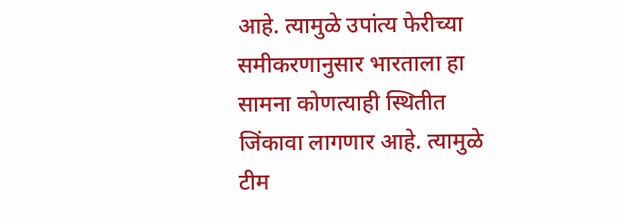आहे. त्यामुळे उपांत्य फेरीच्या समीकरणानुसार भारताला हा सामना कोणत्याही स्थितीत जिंकावा लागणार आहे. त्यामुळे टीम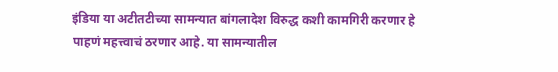इंडिया या अटीतटीच्या सामन्यात बांगलादेश विरुद्ध कशी कामगिरी करणार हे पाहणं महत्त्वाचं ठरणार आहे. या सामन्यातील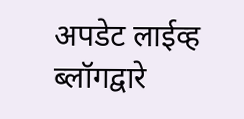अपडेट लाईव्ह ब्लॉगद्वारे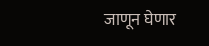जाणून घेणार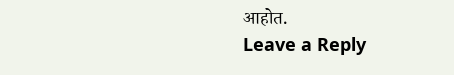आहोत.
Leave a Reply